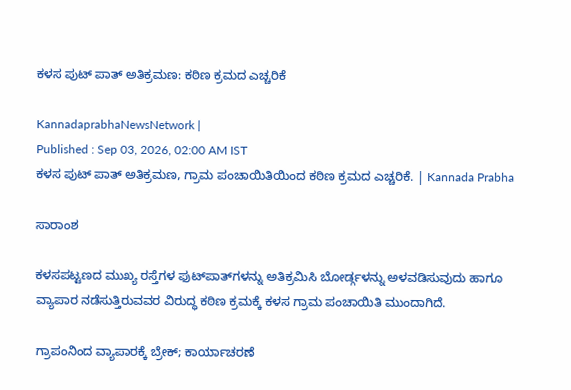ಕಳಸ ಪುಟ್ ಪಾತ್ ಅತಿಕ್ರಮಣ: ಕಠಿಣ ಕ್ರಮದ ಎಚ್ಚರಿಕೆ

KannadaprabhaNewsNetwork |
Published : Sep 03, 2026, 02:00 AM IST
ಕಳಸ ಪುಟ್ ಪಾತ್ ಅತಿಕ್ರಮಣ, ಗ್ರಾಮ ಪಂಚಾಯಿತಿಯಿಂದ ಕಠಿಣ ಕ್ರಮದ ಎಚ್ಚರಿಕೆ. | Kannada Prabha

ಸಾರಾಂಶ

ಕಳಸಪಟ್ಟಣದ ಮುಖ್ಯ ರಸ್ತೆಗಳ ಫುಟ್‌ಪಾತ್‌ಗಳನ್ನು ಅತಿಕ್ರಮಿಸಿ ಬೋರ್ಡ್ಗಳನ್ನು ಅಳವಡಿಸುವುದು ಹಾಗೂ ವ್ಯಾಪಾರ ನಡೆಸುತ್ತಿರುವವರ ವಿರುದ್ಧ ಕಠಿಣ ಕ್ರಮಕ್ಕೆ ಕಳಸ ಗ್ರಾಮ ಪಂಚಾಯಿತಿ ಮುಂದಾಗಿದೆ.

ಗ್ರಾಪಂನಿಂದ ವ್ಯಾಪಾರಕ್ಕೆ ಬ್ರೇಕ್; ಕಾರ್ಯಾಚರಣೆ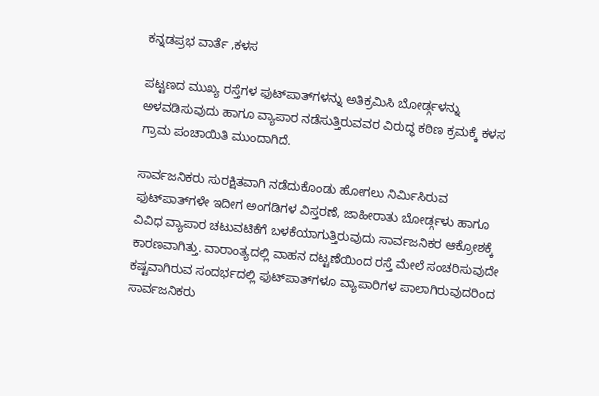ಕನ್ನಡಪ್ರಭ ವಾರ್ತೆ ,ಕಳಸ

ಪಟ್ಟಣದ ಮುಖ್ಯ ರಸ್ತೆಗಳ ಫುಟ್‌ಪಾತ್‌ಗಳನ್ನು ಅತಿಕ್ರಮಿಸಿ ಬೋರ್ಡ್ಗಳನ್ನು ಅಳವಡಿಸುವುದು ಹಾಗೂ ವ್ಯಾಪಾರ ನಡೆಸುತ್ತಿರುವವರ ವಿರುದ್ಧ ಕಠಿಣ ಕ್ರಮಕ್ಕೆ ಕಳಸ ಗ್ರಾಮ ಪಂಚಾಯಿತಿ ಮುಂದಾಗಿದೆ.

ಸಾರ್ವಜನಿಕರು ಸುರಕ್ಷಿತವಾಗಿ ನಡೆದುಕೊಂಡು ಹೋಗಲು ನಿರ್ಮಿಸಿರುವ ಫುಟ್‌ಪಾತ್‌ಗಳೇ ಇದೀಗ ಅಂಗಡಿಗಳ ವಿಸ್ತರಣೆ, ಜಾಹೀರಾತು ಬೋರ್ಡ್ಗಳು ಹಾಗೂ ವಿವಿಧ ವ್ಯಾಪಾರ ಚಟುವಟಿಕೆಗೆ ಬಳಕೆಯಾಗುತ್ತಿರುವುದು ಸಾರ್ವಜನಿಕರ ಆಕ್ರೋಶಕ್ಕೆ ಕಾರಣವಾಗಿತ್ತು. ವಾರಾಂತ್ಯದಲ್ಲಿ ವಾಹನ ದಟ್ಟಣೆಯಿಂದ ರಸ್ತೆ ಮೇಲೆ ಸಂಚರಿಸುವುದೇ ಕಷ್ಟವಾಗಿರುವ ಸಂದರ್ಭದಲ್ಲಿ ಫುಟ್‌ಪಾತ್‌ಗಳೂ ವ್ಯಾಪಾರಿಗಳ ಪಾಲಾಗಿರುವುದರಿಂದ ಸಾರ್ವಜನಿಕರು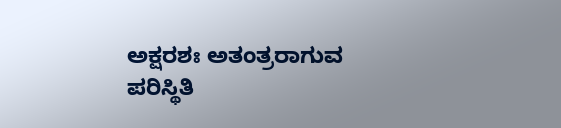ಅಕ್ಷರಶಃ ಅತಂತ್ರರಾಗುವ ಪರಿಸ್ಥಿತಿ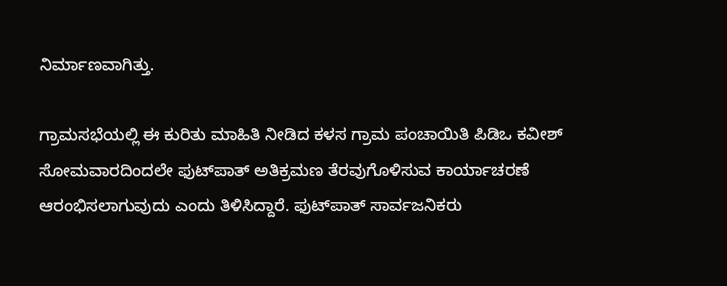ನಿರ್ಮಾಣವಾಗಿತ್ತು.

ಗ್ರಾಮಸಭೆಯಲ್ಲಿ ಈ ಕುರಿತು ಮಾಹಿತಿ ನೀಡಿದ ಕಳಸ ಗ್ರಾಮ ಪಂಚಾಯಿತಿ ಪಿಡಿಒ ಕವೀಶ್ ಸೋಮವಾರದಿಂದಲೇ ಫುಟ್‌ಪಾತ್ ಅತಿಕ್ರಮಣ ತೆರವುಗೊಳಿಸುವ ಕಾರ್ಯಾಚರಣೆ ಆರಂಭಿಸಲಾಗುವುದು ಎಂದು ತಿಳಿಸಿದ್ದಾರೆ. ಫುಟ್‌ಪಾತ್ ಸಾರ್ವಜನಿಕರು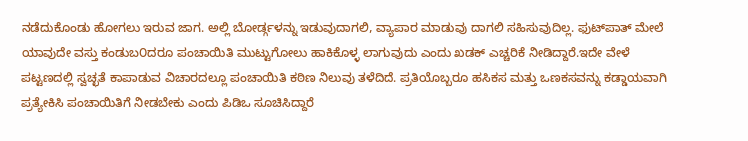ನಡೆದುಕೊಂಡು ಹೋಗಲು ಇರುವ ಜಾಗ. ಅಲ್ಲಿ ಬೋರ್ಡ್ಗಳನ್ನು ಇಡುವುದಾಗಲಿ, ವ್ಯಾಪಾರ ಮಾಡುವು ದಾಗಲಿ ಸಹಿಸುವುದಿಲ್ಲ. ಫುಟ್‌ಪಾತ್ ಮೇಲೆ ಯಾವುದೇ ವಸ್ತು ಕಂಡುಬ೦ದರೂ ಪಂಚಾಯಿತಿ ಮುಟ್ಟುಗೋಲು ಹಾಕಿಕೊಳ್ಳ ಲಾಗುವುದು ಎಂದು ಖಡಕ್ ಎಚ್ಚರಿಕೆ ನೀಡಿದ್ದಾರೆ.ಇದೇ ವೇಳೆ ಪಟ್ಟಣದಲ್ಲಿ ಸ್ವಚ್ಛತೆ ಕಾಪಾಡುವ ವಿಚಾರದಲ್ಲೂ ಪಂಚಾಯಿತಿ ಕಠಿಣ ನಿಲುವು ತಳೆದಿದೆ. ಪ್ರತಿಯೊಬ್ಬರೂ ಹಸಿಕಸ ಮತ್ತು ಒಣಕಸವನ್ನು ಕಡ್ಡಾಯವಾಗಿ ಪ್ರತ್ಯೇಕಿಸಿ ಪಂಚಾಯಿತಿಗೆ ನೀಡಬೇಕು ಎಂದು ಪಿಡಿಒ ಸೂಚಿಸಿದ್ದಾರೆ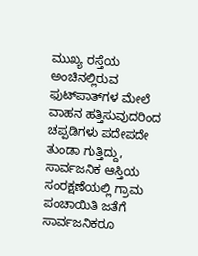ಮುಖ್ಯ ರಸ್ತೆಯ ಅಂಚಿನಲ್ಲಿರುವ ಫುಟ್‌ಪಾತ್‌ಗಳ ಮೇಲೆ ವಾಹನ ಹತ್ತಿಸುವುದರಿಂದ ಚಪ್ಪಡಿಗಳು ಪದೇಪದೇ ತುಂಡಾ ಗುತ್ತಿದ್ದು, ಸಾರ್ವಜನಿಕ ಆಸ್ತಿಯ ಸಂರಕ್ಷಣೆಯಲ್ಲಿ ಗ್ರಾಮ ಪಂಚಾಯಿತಿ ಜತೆಗೆ ಸಾರ್ವಜನಿಕರೂ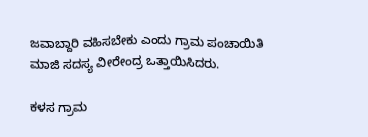ಜವಾಬ್ದಾರಿ ವಹಿಸಬೇಕು ಎಂದು ಗ್ರಾಮ ಪಂಚಾಯಿತಿ ಮಾಜಿ ಸದಸ್ಯ ವೀರೇಂದ್ರ ಒತ್ತಾಯಿಸಿದರು.

ಕಳಸ ಗ್ರಾಮ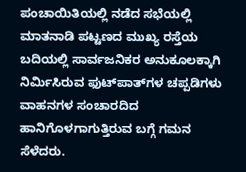ಪಂಚಾಯಿತಿಯಲ್ಲಿ ನಡೆದ ಸಭೆಯಲ್ಲಿ ಮಾತನಾಡಿ ಪಟ್ಟಣದ ಮುಖ್ಯ ರಸ್ತೆಯ ಬದಿಯಲ್ಲಿ ಸಾರ್ವಜನಿಕರ ಅನುಕೂಲಕ್ಕಾಗಿ ನಿರ್ಮಿಸಿರುವ ಫುಟ್‌ಪಾತ್‌ಗಳ ಚಪ್ಪಡಿಗಳು ವಾಹನಗಳ ಸಂಚಾರದಿದ ಹಾನಿಗೊಳಗಾಗುತ್ತಿರುವ ಬಗ್ಗೆ ಗಮನ ಸೆಳೆದರು.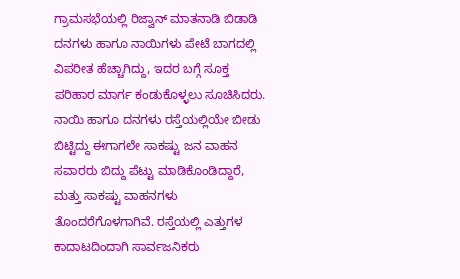ಗ್ರಾಮಸಭೆಯಲ್ಲಿ ರಿಜ್ವಾನ್ ಮಾತನಾಡಿ ಬಿಡಾಡಿ ದನಗಳು ಹಾಗೂ ನಾಯಿಗಳು ಪೇಟೆ ಬಾಗದಲ್ಲಿ ವಿಪರೀತ ಹೆಚ್ಚಾಗಿದ್ದು, ಇದರ ಬಗ್ಗೆ ಸೂಕ್ತ ಪರಿಹಾರ ಮಾರ್ಗ ಕಂಡುಕೊಳ್ಳಲು ಸೂಚಿಸಿದರು. ನಾಯಿ ಹಾಗೂ ದನಗಳು ರಸ್ತೆಯಲ್ಲಿಯೇ ಬೀಡು ಬಿಟ್ಟಿದ್ದು ಈಗಾಗಲೇ ಸಾಕಷ್ಟು ಜನ ವಾಹನ ಸವಾರರು ಬಿದ್ದು ಪೆಟ್ಟು ಮಾಡಿಕೊಂಡಿದ್ದಾರೆ, ಮತ್ತು ಸಾಕಷ್ಟು ವಾಹನಗಳು ತೊಂದರೆಗೊಳಗಾಗಿವೆ. ರಸ್ತೆಯಲ್ಲಿ ಎತ್ತುಗಳ ಕಾದಾಟದಿಂದಾಗಿ ಸಾರ್ವಜನಿಕರು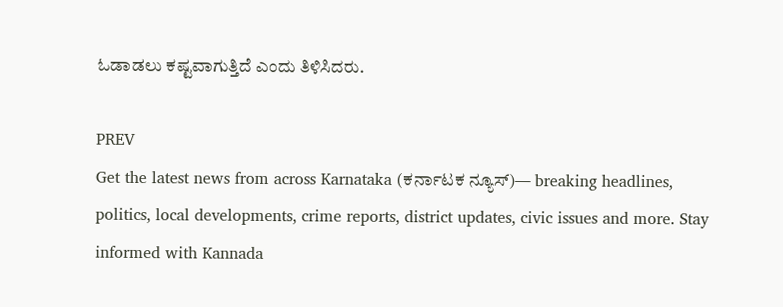ಓಡಾಡಲು ಕಷ್ಟವಾಗುತ್ತಿದೆ ಎಂದು ತಿಳಿಸಿದರು.

PREV
Get the latest news from across Karnataka (ಕರ್ನಾಟಕ ನ್ಯೂಸ್)— breaking headlines, politics, local developments, crime reports, district updates, civic issues and more. Stay informed with Kannada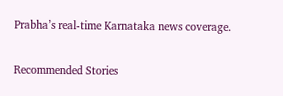Prabha’s real‑time Karnataka news coverage.

Recommended Stories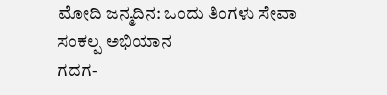ಮೋದಿ ಜನ್ಮದಿನ: ಒಂದು ತಿಂಗಳು ಸೇವಾ ಸಂಕಲ್ಪ ಅಭಿಯಾನ
ಗದಗ-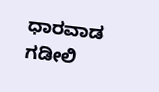ಧಾರವಾಡ ಗಡೀಲಿ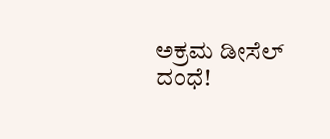ಅಕ್ರಮ ಡೀಸೆಲ್‌ ದಂಧೆ!